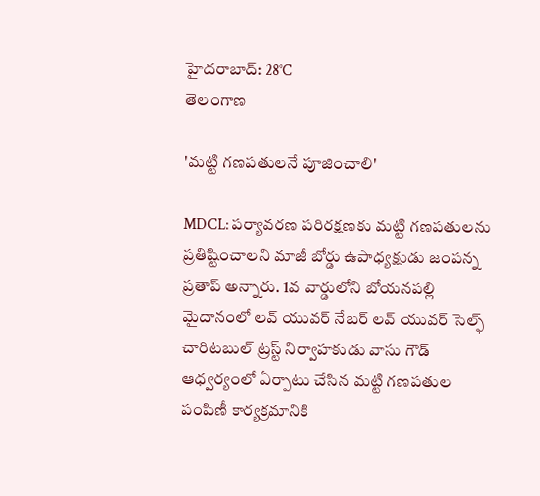హైదరాబాద్: 28°C
తెలంగాణ

'మట్టి గణపతులనే పూజించాలి'

MDCL: పర్యావరణ పరిరక్షణకు మట్టి గణపతులను ప్రతిష్టించాలని మాజీ బోర్డు ఉపాధ్యక్షుడు జంపన్న ప్రతాప్ అన్నారు. 1వ వార్డులోని బోయనపల్లి మైదానంలో లవ్ యువర్ నేబర్ లవ్ యువర్ సెల్ఫ్ చారిటబుల్ ట్రస్ట్ నిర్వాహకుడు వాసు గౌడ్ ఆధ్వర్యంలో ఏర్పాటు చేసిన మట్టి గణపతుల పంపిణీ కార్యక్రమానికి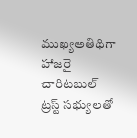ముఖ్యఅతిథిగా హాజరై చారిటబుల్ ట్రస్ట్ సభ్యులతో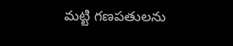మట్టి గణపతులను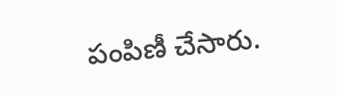పంపిణీ చేసారు.